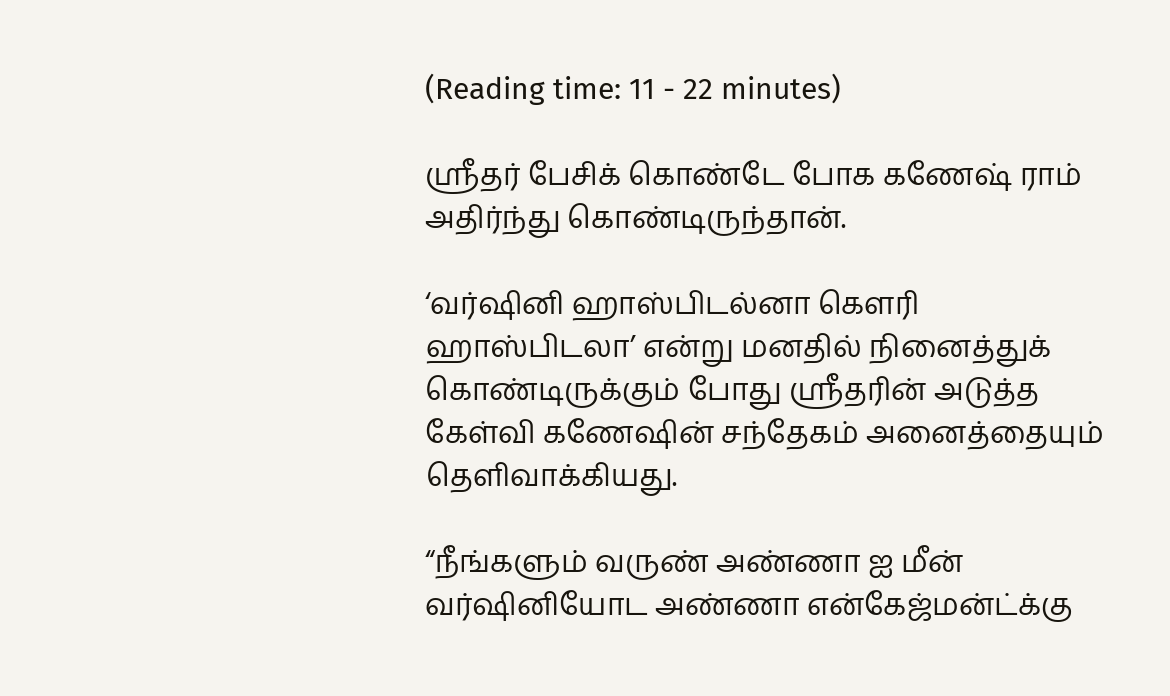(Reading time: 11 - 22 minutes)

ஸ்ரீதர் பேசிக் கொண்டே போக கணேஷ் ராம் அதிர்ந்து கொண்டிருந்தான்.

‘வர்ஷினி ஹாஸ்பிடல்னா கௌரி ஹாஸ்பிடலா’ என்று மனதில் நினைத்துக் கொண்டிருக்கும் போது ஸ்ரீதரின் அடுத்த கேள்வி கணேஷின் சந்தேகம் அனைத்தையும் தெளிவாக்கியது.

“நீங்களும் வருண் அண்ணா ஐ மீன் வர்ஷினியோட அண்ணா என்கேஜ்மன்ட்க்கு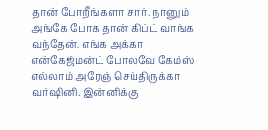தான் போறீங்களா சார். நானும் அங்கே போக தான் கிப்ட் வாங்க வந்தேன். எங்க அக்கா என்கேஜ்மன்ட் போலவே கேம்ஸ் எல்லாம் அரேஞ் செய்திருக்கா வர்ஷினி. இன்னிக்கு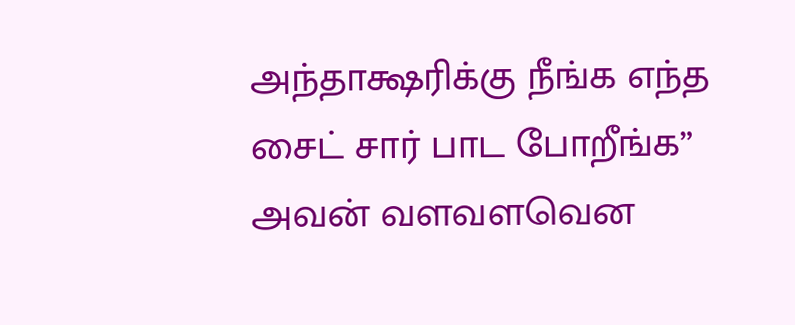அந்தாக்ஷரிக்கு நீங்க எந்த சைட் சார் பாட போறீங்க” அவன் வளவளவென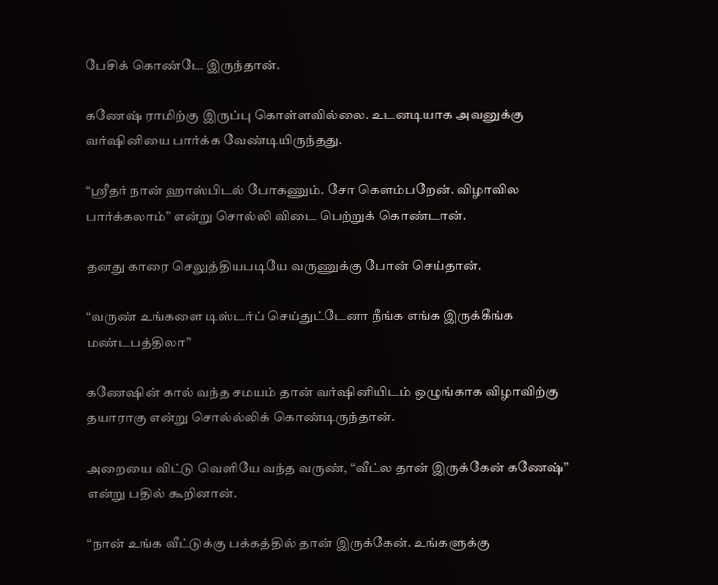பேசிக் கொண்டே இருந்தான்.

கணேஷ் ராமிற்கு இருப்பு கொள்ளவில்லை. உடனடியாக அவனுக்கு வர்ஷினியை பார்க்க வேண்டியிருந்தது.

“ஸ்ரீதர் நான் ஹாஸ்பிடல் போகணும். சோ கெளம்பறேன். விழாவில பார்க்கலாம்” என்று சொல்லி விடை பெற்றுக் கொண்டான்.

தனது காரை செலுத்தியபடியே வருணுக்கு போன் செய்தான்.

“வருண் உங்களை டிஸ்டர்ப் செய்துட்டேனா நீங்க எங்க இருக்கீங்க மண்டபத்திலா”

கணேஷின் கால் வந்த சமயம் தான் வர்ஷினியிடம் ஒழுங்காக விழாவிற்கு தயாராகு என்று சொல்ல்லிக் கொண்டிருந்தான்.

அறையை விட்டு வெளியே வந்த வருண், “வீட்ல தான் இருக்கேன் கணேஷ்” என்று பதில் கூறினான்.

“நான் உங்க வீட்டுக்கு பக்கத்தில் தான் இருக்கேன். உங்களுக்கு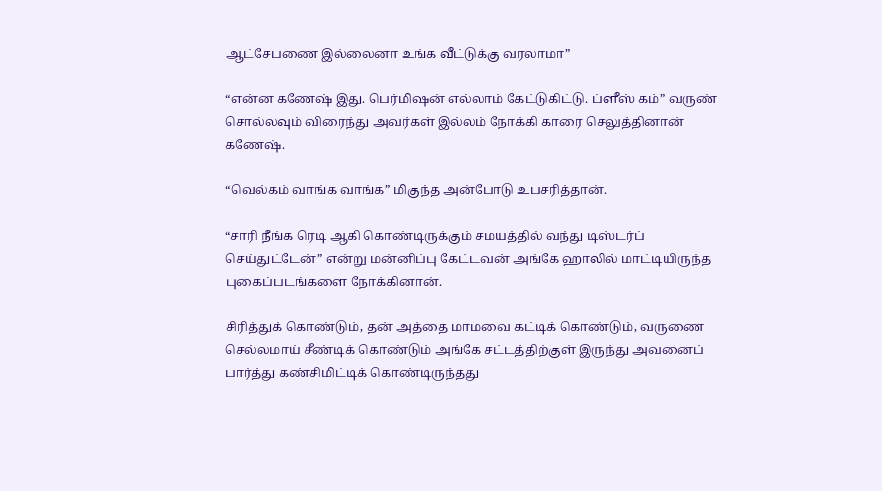ஆட்சேபணை இல்லைனா உங்க வீட்டுக்கு வரலாமா”

“என்ன கணேஷ் இது. பெர்மிஷன் எல்லாம் கேட்டுகிட்டு. ப்ளீஸ் கம்” வருண் சொல்லவும் விரைந்து அவர்கள் இல்லம் நோக்கி காரை செலுத்தினான் கணேஷ்.

“வெல்கம் வாங்க வாங்க” மிகுந்த அன்போடு உபசரித்தான்.

“சாரி நீங்க ரெடி ஆகி கொண்டிருக்கும் சமயத்தில் வந்து டிஸ்டர்ப் செய்துட்டேன்” என்று மன்னிப்பு கேட்டவன் அங்கே ஹாலில் மாட்டியிருந்த புகைப்படங்களை நோக்கினான்.

சிரித்துக் கொண்டும், தன் அத்தை மாமவை கட்டிக் கொண்டும், வருணை செல்லமாய் சீண்டிக் கொண்டும் அங்கே சட்டத்திற்குள் இருந்து அவனைப் பார்த்து கண்சிமிட்டிக் கொண்டிருந்தது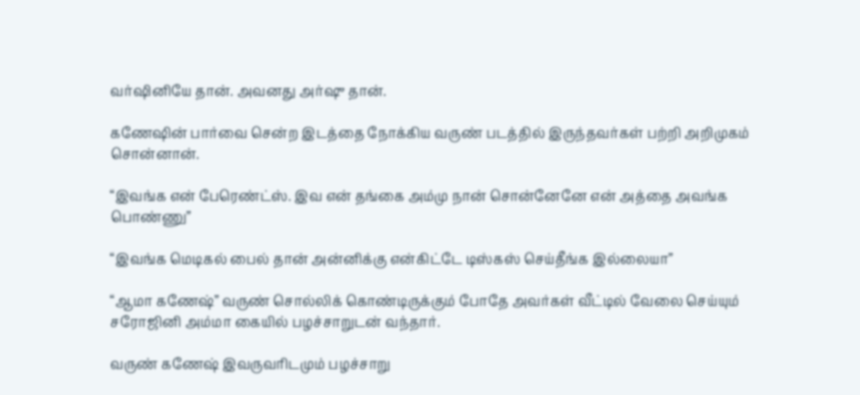வர்ஷினியே தான். அவனது அர்ஷு தான்.

கணேஷின் பார்வை சென்ற இடத்தை நோக்கிய வருண் படத்தில் இருந்தவர்கள் பற்றி அறிமுகம் சொன்னான்.

“இவங்க என் பேரெண்ட்ஸ். இவ என் தங்கை அம்மு நான் சொன்னேனே என் அத்தை அவங்க பொண்ணு”

“இவங்க மெடிகல் பைல் தான் அன்னிக்கு என்கிட்டே டிஸ்கஸ் செய்தீங்க இல்லையா”

“ஆமா கணேஷ்” வருண் சொல்லிக் கொண்டிருக்கும் போதே அவர்கள் வீட்டில் வேலை செய்யும் சரோஜினி அம்மா கையில் பழச்சாறுடன் வந்தார்.

வருண் கணேஷ் இவருவரிடமும் பழச்சாறு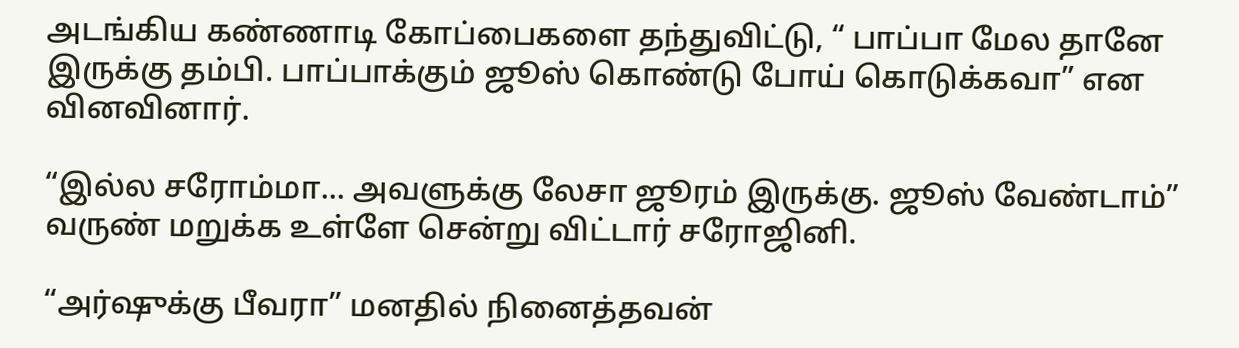அடங்கிய கண்ணாடி கோப்பைகளை தந்துவிட்டு, “ பாப்பா மேல தானே இருக்கு தம்பி. பாப்பாக்கும் ஜூஸ் கொண்டு போய் கொடுக்கவா” என வினவினார்.

“இல்ல சரோம்மா... அவளுக்கு லேசா ஜூரம் இருக்கு. ஜூஸ் வேண்டாம்” வருண் மறுக்க உள்ளே சென்று விட்டார் சரோஜினி.

“அர்ஷுக்கு பீவரா” மனதில் நினைத்தவன்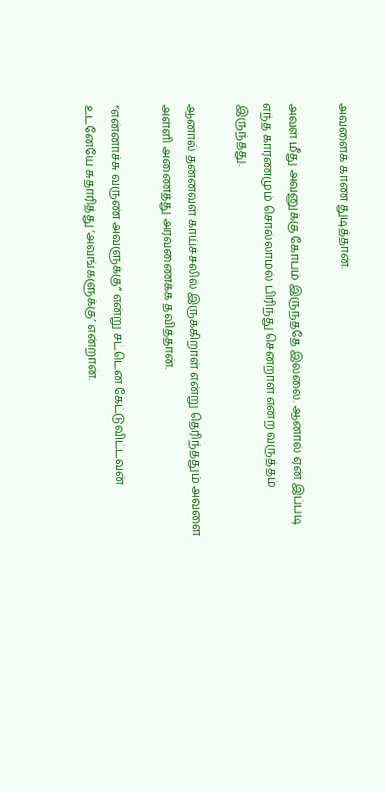அவளைக் காண துடித்தான்.

அவள் மீது அவனுக்கு கோபம் இருந்ததே இல்லை. ஆனால் ஏன் இப்படி எந்த காரணமும் சொல்லாமல் பிரிந்து சென்றாள் என்ற வருத்தம் இருந்தது.

ஆனால் தன்னவள் காய்ச்சலில் இருக்கிறாள் என்று தெரிந்ததும் அவளை அள்ளி அணைத்து அரவணைக்க தவித்தான்.

“என்னாச்சு வருண் அவளுக்கு” என்று சட்டென கேட்டுவிட்டவன் உடனேயே சுதாரித்து ‘அவங்களுக்கு’ என்றான்.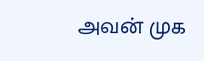அவன் முக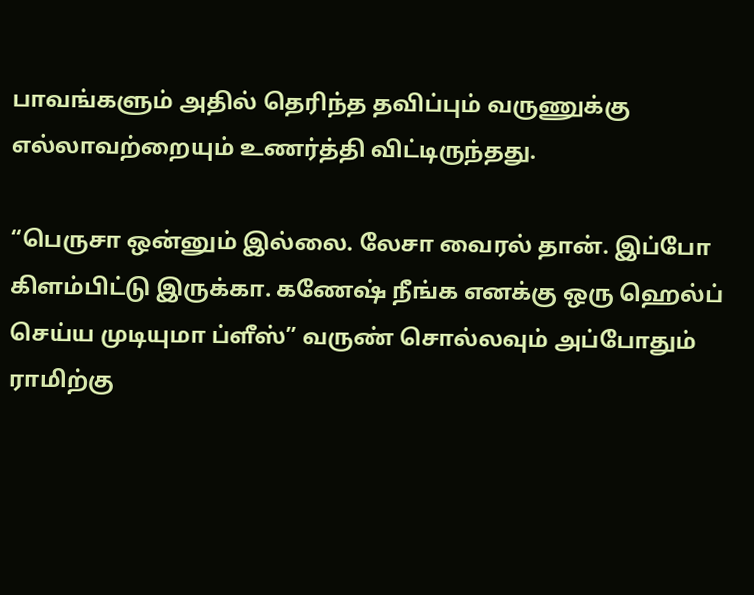பாவங்களும் அதில் தெரிந்த தவிப்பும் வருணுக்கு எல்லாவற்றையும் உணர்த்தி விட்டிருந்தது.

“பெருசா ஒன்னும் இல்லை. லேசா வைரல் தான். இப்போ கிளம்பிட்டு இருக்கா. கணேஷ் நீங்க எனக்கு ஒரு ஹெல்ப் செய்ய முடியுமா ப்ளீஸ்” வருண் சொல்லவும் அப்போதும் ராமிற்கு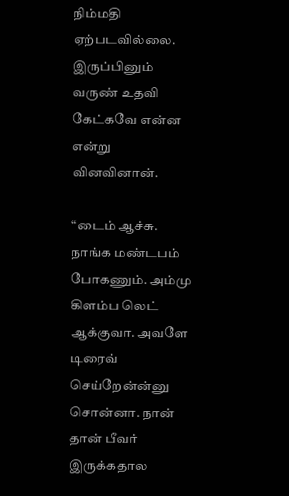நிம்மதி ஏற்படவில்லை. இருப்பினும் வருண் உதவி கேட்கவே என்ன என்று வினவினான்.

“டைம் ஆச்சு. நாங்க மண்டபம் போகணும். அம்மு கிளம்ப லெட் ஆக்குவா. அவளே டிரைவ் செய்றேன்ன்னு சொன்னா. நான் தான் பீவர் இருக்கதால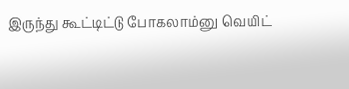இருந்து கூட்டிட்டு போகலாம்னு வெயிட்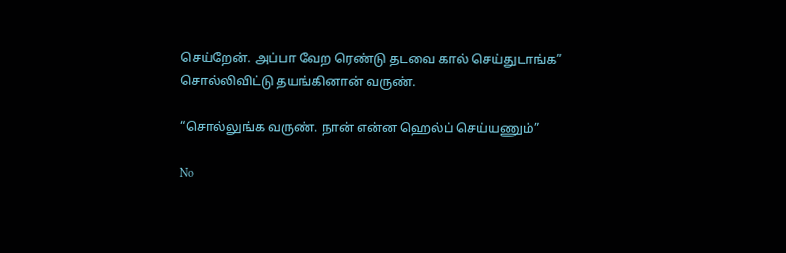செய்றேன். அப்பா வேற ரெண்டு தடவை கால் செய்துடாங்க” சொல்லிவிட்டு தயங்கினான் வருண்.

“சொல்லுங்க வருண். நான் என்ன ஹெல்ப் செய்யணும்”

No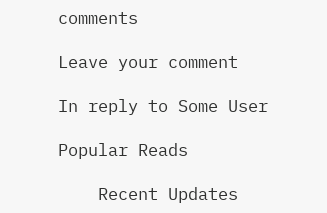comments

Leave your comment

In reply to Some User

Popular Reads

    Recent Updates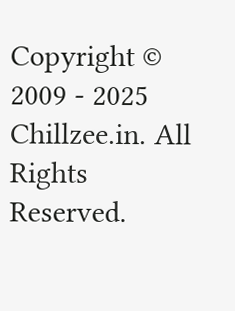Copyright © 2009 - 2025 Chillzee.in. All Rights Reserved.